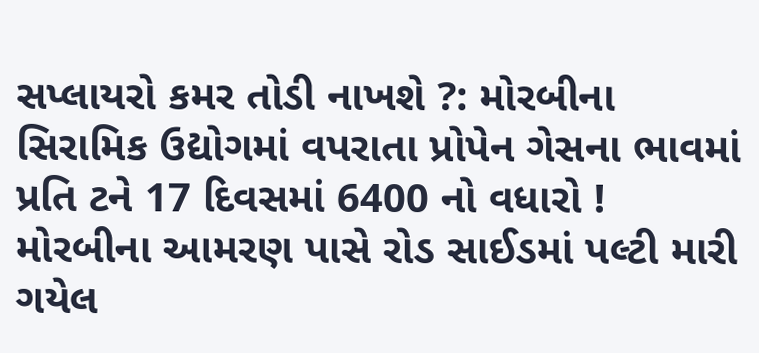સપ્લાયરો કમર તોડી નાખશે ?: મોરબીના સિરામિક ઉદ્યોગમાં વપરાતા પ્રોપેન ગેસના ભાવમાં પ્રતિ ટને 17 દિવસમાં 6400 નો વધારો ! મોરબીના આમરણ પાસે રોડ સાઈડમાં પલ્ટી મારી ગયેલ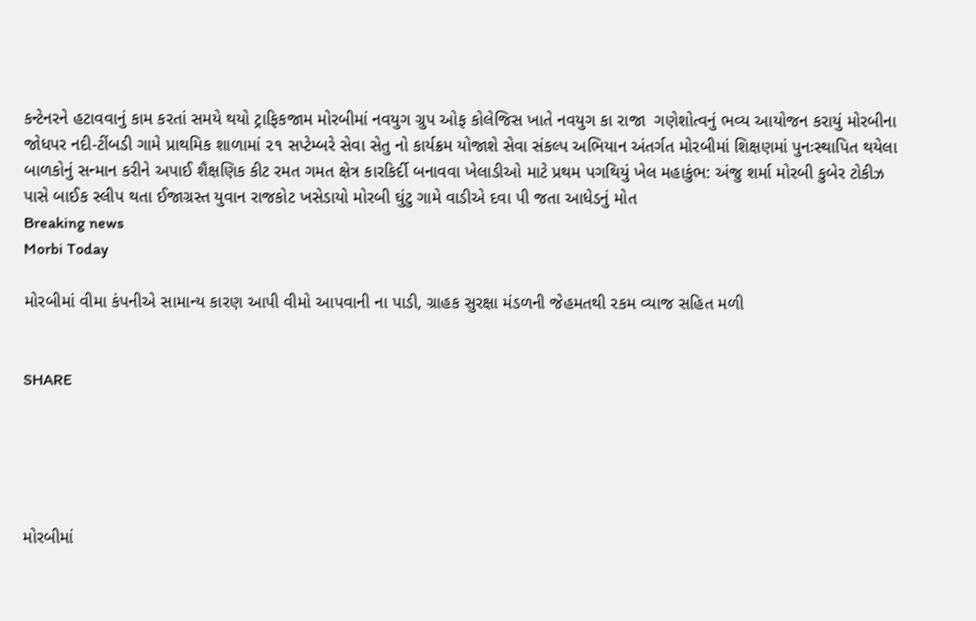કન્ટેનરને હટાવવાનું કામ કરતાં સમયે થયો ટ્રાફિકજામ મોરબીમાં નવયુગ ગ્રુપ ઓફ કોલેજિસ ખાતે નવયુગ કા રાજા  ગણેશોત્વનું ભવ્ય આયોજન કરાયું મોરબીના જોધપર નદી-ટીંબડી ગામે પ્રાથમિક શાળામાં ૨૧ સપ્ટેમ્બરે સેવા સેતુ નો કાર્યક્રમ યોજાશે સેવા સંકલ્પ અભિયાન અંતર્ગત મોરબીમાં શિક્ષણમાં પુનઃસ્થાપિત થયેલા બાળકોનું સન્માન કરીને અપાઈ શૈક્ષણિક કીટ રમત ગમત ક્ષેત્ર કારકિર્દી બનાવવા ખેલાડીઓ માટે પ્રથમ પગથિયું ખેલ મહાકુંભ: અંજુ શર્મા મોરબી કુબેર ટોકીઝ પાસે બાઈક સ્લીપ થતા ઈજાગ્રસ્ત યુવાન રાજકોટ ખસેડાયો મોરબી ઘુંટુ ગામે વાડીએ દવા પી જતા આધેડનું મોત
Breaking news
Morbi Today

મોરબીમાં વીમા કંપનીએ સામાન્ય કારણ આપી વીમો આપવાની ના પાડી, ગ્રાહક સુરક્ષા મંડળની જેહમતથી રકમ વ્યાજ સહિત મળી


SHARE





મોરબીમાં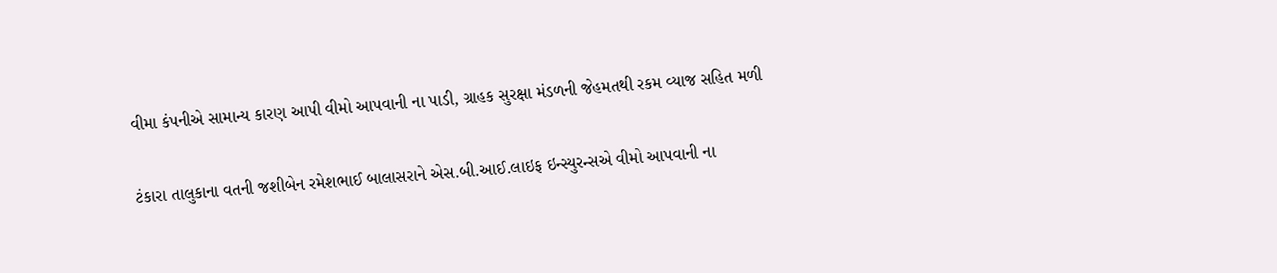વીમા કંપનીએ સામાન્ય કારણ આપી વીમો આપવાની ના પાડી, ગ્રાહક સુરક્ષા મંડળની જેહમતથી રકમ વ્યાજ સહિત મળી


ટંકારા તાલુકાના વતની જશીબેન રમેશભાઈ બાલાસરાને એસ.બી.આઈ.લાઇફ ઇન્સ્યુરન્સએ વીમો આપવાની ના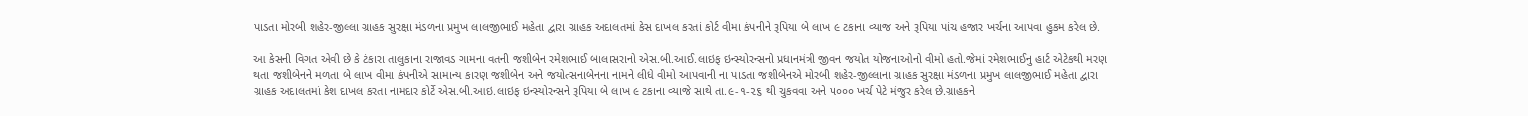પાડતા મોરબી શહેર-જીલ્લા ગ્રાહક સુરક્ષા મંડળના પ્રમુખ લાલજીભાઈ મહેતા દ્વારા ગ્રાહક અદાલતમાં કેસ દાખલ કરતાં કોર્ટ વીમા કંપનીને રૂપિયા બે લાખ ૯ ટકાના વ્યાજ અને રૂપિયા પાંચ હજાર ખર્ચના આપવા હુકમ કરેલ છે.

આ કેસની વિગત એવી છે કે ટંકારા તાલુકાના રાજાવડ ગામના વતની જશીબેન રમેશભાઈ બાલાસરાનો એસ.બી.આઈ.લાઇફ ઇન્સ્યોરન્સનો પ્રધાનમંત્રી જીવન જયોત યોજનાઓનો વીમો હતો.જેમાં રમેશભાઈનુ હાર્ટ એટેકથી મરણ થતા જશીબેનને મળતા બે લાખ વીમા કંપનીએ સામાન્ય કારણ જશીબેન અને જયોત્સનાબેનના નામને લીધે વીમો આપવાની ના પાડતા જશીબેનએ મોરબી શહેર-જીલ્લાના ગ્રાહક સુરક્ષા મંડળના પ્રમુખ લાલજીભાઈ મહેતા દ્વારા ગ્રાહક અદાલતમાં કેશ દાખલ કરતા નામદાર કોર્ટે એસ.બી.આઇ.લાઇફ ઇન્સ્યોરન્સને રૂપિયા બે લાખ ૯ ટકાના વ્યાજે સાથે તા.૯-૧-૨૬ થી ચુકવવા અને ૫૦૦૦ ખર્ચ પેટે મંજુર કરેલ છે.ગ્રાહકને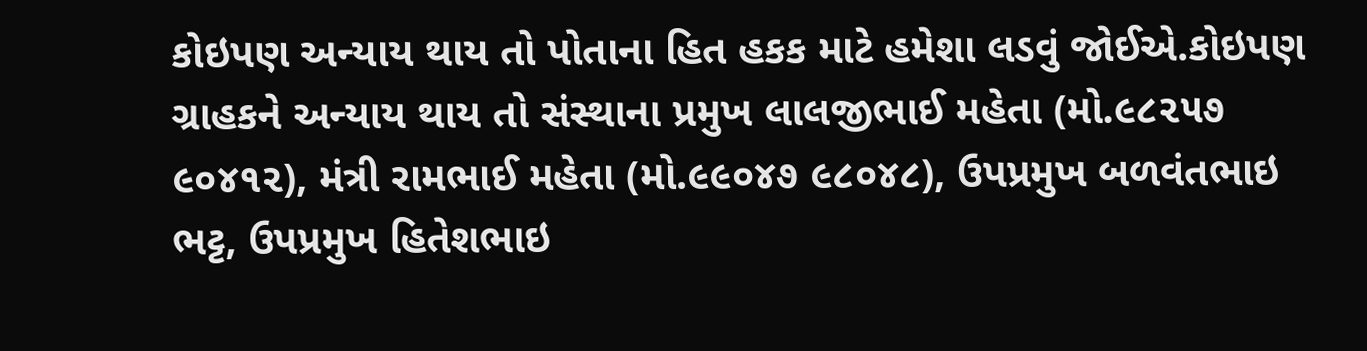કોઇપણ અન્યાય થાય તો પોતાના હિત હકક માટે હમેશા લડવું જોઈએ.કોઇપણ ગ્રાહકને અન્યાય થાય તો સંસ્થાના પ્રમુખ લાલજીભાઈ મહેતા (મો.૯૮૨૫૭ ૯૦૪૧૨), મંત્રી રામભાઈ મહેતા (મો.૯૯૦૪૭ ૯૮૦૪૮), ઉપપ્રમુખ બળવંતભાઇ ભટ્ટ, ઉપપ્રમુખ હિતેશભાઇ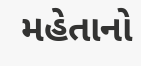મહેતાનો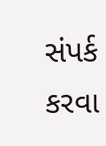સંપર્ક કરવા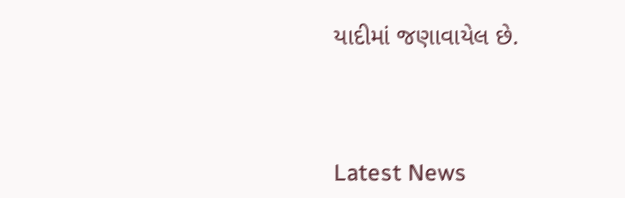યાદીમાં જણાવાયેલ છે.




Latest News